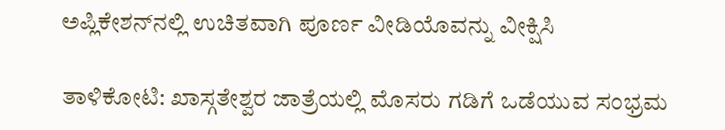ಅಪ್ಲಿಕೇಶನ್‌ನಲ್ಲಿ ಉಚಿತವಾಗಿ ಪೂರ್ಣ ವೀಡಿಯೊವನ್ನು ವೀಕ್ಷಿಸಿ

ತಾಳಿಕೋಟಿ: ಖಾಸ್ಗತೇಶ್ವರ ಜಾತ್ರೆಯಲ್ಲಿ ಮೊಸರು ಗಡಿಗೆ ಒಡೆಯುವ ಸಂಭ್ರಮ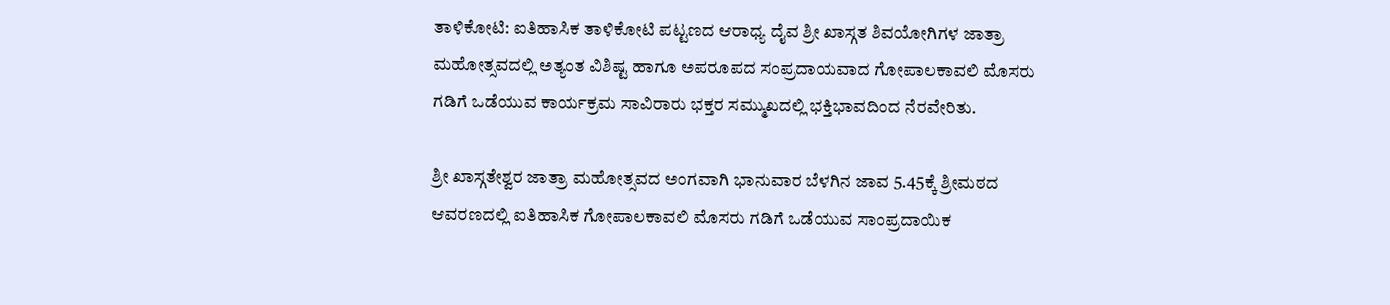ತಾಳಿಕೋಟಿ: ಐತಿಹಾಸಿಕ ತಾಳಿಕೋಟಿ ಪಟ್ಟಣದ ಆರಾಧ್ಯ ದೈವ ಶ್ರೀ ಖಾಸ್ಗತ ಶಿವಯೋಗಿಗಳ ಜಾತ್ರಾ ಮಹೋತ್ಸವದಲ್ಲಿ ಅತ್ಯಂತ ವಿಶಿಷ್ಟ ಹಾಗೂ ಅಪರೂಪದ ಸಂಪ್ರದಾಯವಾದ ಗೋಪಾಲಕಾವಲಿ ಮೊಸರು ಗಡಿಗೆ ಒಡೆಯುವ ಕಾರ್ಯಕ್ರಮ ಸಾವಿರಾರು ಭಕ್ತರ ಸಮ್ಮುಖದಲ್ಲಿ ಭಕ್ತಿಭಾವದಿಂದ ನೆರವೇರಿತು.

ಶ್ರೀ ಖಾಸ್ಗತೇಶ್ವರ ಜಾತ್ರಾ ಮಹೋತ್ಸವದ ಅಂಗವಾಗಿ ಭಾನುವಾರ ಬೆಳಗಿನ ಜಾವ 5.45ಕ್ಕೆ ಶ್ರೀಮಠದ ಆವರಣದಲ್ಲಿ ಐತಿಹಾಸಿಕ ಗೋಪಾಲಕಾವಲಿ ಮೊಸರು ಗಡಿಗೆ ಒಡೆಯುವ ಸಾಂಪ್ರದಾಯಿಕ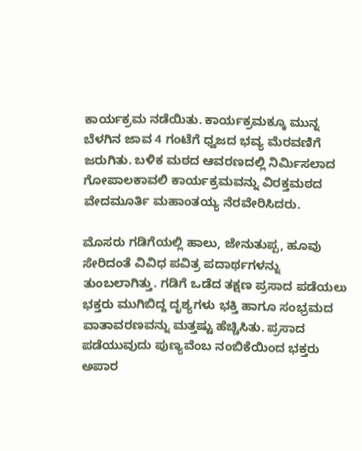ಕಾರ್ಯಕ್ರಮ ನಡೆಯಿತು. ಕಾರ್ಯಕ್ರಮಕ್ಕೂ ಮುನ್ನ ಬೆಳಗಿನ ಜಾವ 4 ಗಂಟೆಗೆ ಧ್ವಜದ ಭವ್ಯ ಮೆರವಣಿಗೆ ಜರುಗಿತು. ಬಳಿಕ ಮಠದ ಆವರಣದಲ್ಲಿ ನಿರ್ಮಿಸಲಾದ ಗೋಪಾಲಕಾವಲಿ ಕಾರ್ಯಕ್ರಮವನ್ನು ವಿರಕ್ತಮಠದ ವೇದಮೂರ್ತಿ ಮಹಾಂತಯ್ಯ ನೆರವೇರಿಸಿದರು.

ಮೊಸರು ಗಡಿಗೆಯಲ್ಲಿ ಹಾಲು, ಜೇನುತುಪ್ಪ, ಹೂವು ಸೇರಿದಂತೆ ವಿವಿಧ ಪವಿತ್ರ ಪದಾರ್ಥಗಳನ್ನು ತುಂಬಲಾಗಿತ್ತು. ಗಡಿಗೆ ಒಡೆದ ತಕ್ಷಣ ಪ್ರಸಾದ ಪಡೆಯಲು ಭಕ್ತರು ಮುಗಿಬಿದ್ದ ದೃಶ್ಯಗಳು ಭಕ್ತಿ ಹಾಗೂ ಸಂಭ್ರಮದ ವಾತಾವರಣವನ್ನು ಮತ್ತಷ್ಟು ಹೆಚ್ಚಿಸಿತು. ಪ್ರಸಾದ ಪಡೆಯುವುದು ಪುಣ್ಯವೆಂಬ ನಂಬಿಕೆಯಿಂದ ಭಕ್ತರು ಅಪಾರ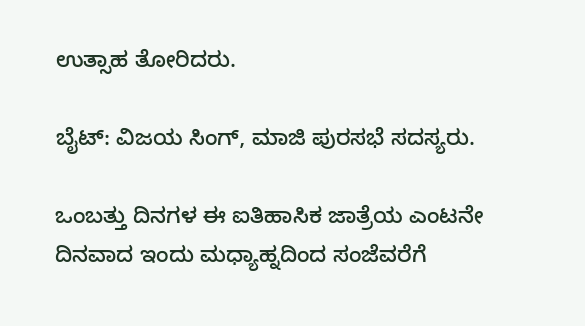ಉತ್ಸಾಹ ತೋರಿದರು.

ಬೈಟ್: ವಿಜಯ ಸಿಂಗ್, ಮಾಜಿ ಪುರಸಭೆ ಸದಸ್ಯರು.

ಒಂಬತ್ತು ದಿನಗಳ ಈ ಐತಿಹಾಸಿಕ ಜಾತ್ರೆಯ ಎಂಟನೇ ದಿನವಾದ ಇಂದು ಮಧ್ಯಾಹ್ನದಿಂದ ಸಂಜೆವರೆಗೆ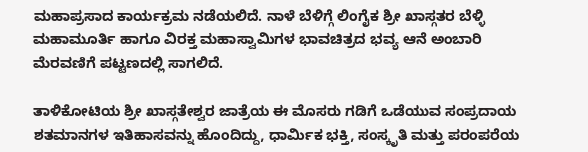ಮಹಾಪ್ರಸಾದ ಕಾರ್ಯಕ್ರಮ ನಡೆಯಲಿದೆ. ನಾಳೆ ಬೆಳಿಗ್ಗೆ ಲಿಂಗೈಕ ಶ್ರೀ ಖಾಸ್ಗತರ ಬೆಳ್ಳಿ ಮಹಾಮೂರ್ತಿ ಹಾಗೂ ವಿರಕ್ತ ಮಹಾಸ್ವಾಮಿಗಳ ಭಾವಚಿತ್ರದ ಭವ್ಯ ಆನೆ ಅಂಬಾರಿ ಮೆರವಣಿಗೆ ಪಟ್ಟಣದಲ್ಲಿ ಸಾಗಲಿದೆ.

ತಾಳಿಕೋಟಿಯ ಶ್ರೀ ಖಾಸ್ಗತೇಶ್ವರ ಜಾತ್ರೆಯ ಈ ಮೊಸರು ಗಡಿಗೆ ಒಡೆಯುವ ಸಂಪ್ರದಾಯ ಶತಮಾನಗಳ ಇತಿಹಾಸವನ್ನು ಹೊಂದಿದ್ದು, ಧಾರ್ಮಿಕ ಭಕ್ತಿ, ಸಂಸ್ಕೃತಿ ಮತ್ತು ಪರಂಪರೆಯ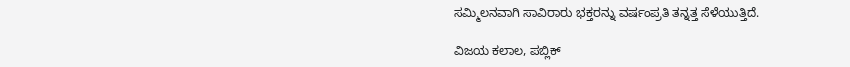ಸಮ್ಮಿಲನವಾಗಿ ಸಾವಿರಾರು ಭಕ್ತರನ್ನು ವರ್ಷಂಪ್ರತಿ ತನ್ನತ್ತ ಸೆಳೆಯುತ್ತಿದೆ.

ವಿಜಯ ಕಲಾಲ, ಪಬ್ಲಿಕ್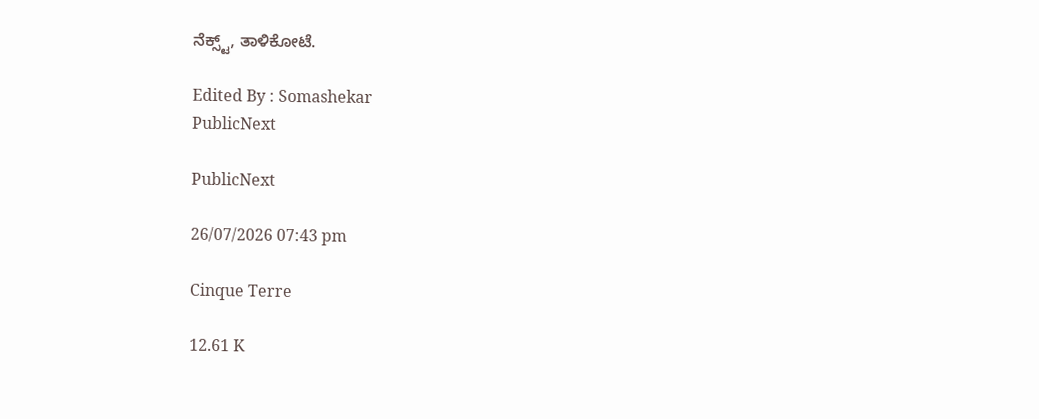ನೆಕ್ಸ್ಟ್, ತಾಳಿಕೋಟೆ.

Edited By : Somashekar
PublicNext

PublicNext

26/07/2026 07:43 pm

Cinque Terre

12.61 K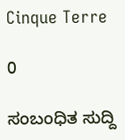Cinque Terre

0

ಸಂಬಂಧಿತ ಸುದ್ದಿ